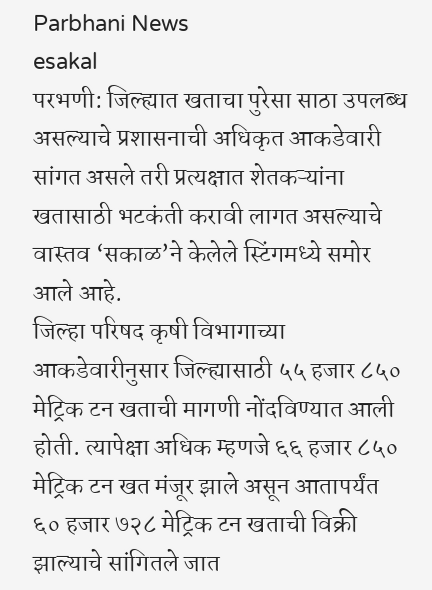Parbhani News
esakal
परभणी: जिल्ह्यात खताचा पुरेसा साठा उपलब्ध असल्याचे प्रशासनाची अधिकृत आकडेवारी सांगत असले तरी प्रत्यक्षात शेतकऱ्यांना खतासाठी भटकंती करावी लागत असल्याचे वास्तव ‘सकाळ’ने केलेले स्टिंगमध्ये समोर आले आहे.
जिल्हा परिषद कृषी विभागाच्या आकडेवारीनुसार जिल्ह्यासाठी ५५ हजार ८५० मेट्रिक टन खताची मागणी नोंदविण्यात आली होती. त्यापेक्षा अधिक म्हणजे ६६ हजार ८५० मेट्रिक टन खत मंजूर झाले असून आतापर्यंत ६० हजार ७२८ मेट्रिक टन खताची विक्री झाल्याचे सांगितले जात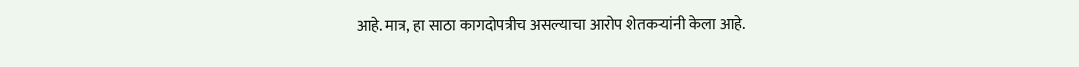आहे. मात्र, हा साठा कागदोपत्रीच असल्याचा आरोप शेतकऱ्यांनी केला आहे.